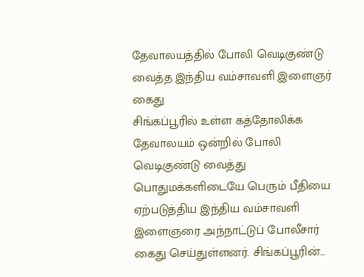தேவாலயத்தில் போலி வெடிகுண்டு வைத்த இந்திய வம்சாவளி இளைஞர் கைது
சிங்கப்பூரில் உள்ள கத்தோலிக்க தேவாலயம் ஒன்றில் போலி வெடிகுண்டு வைத்து பொதுமக்களிடையே பெரும் பீதியை ஏற்படுத்திய இந்திய வம்சாவளி இளைஞரை அந்நாட்டுப் போலீசார் கைது செய்துள்ளனர். சிங்கப்பூரின்...